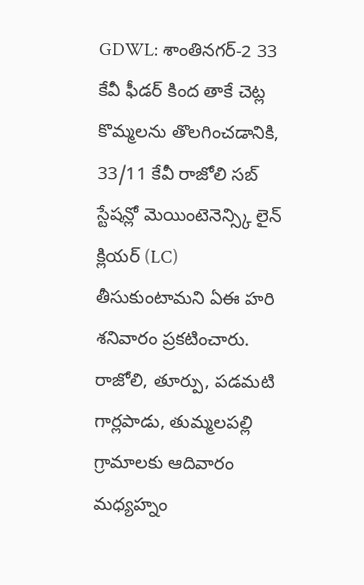GDWL: శాంతినగర్-2 33 కేవీ ఫీడర్ కింద తాకే చెట్ల కొమ్మలను తొలగించడానికి, 33/11 కేవీ రాజోలి సబ్ స్టేషన్లో మెయింటెనెన్స్కి లైన్ క్లియర్ (LC) తీసుకుంటామని ఏఈ హరి శనివారం ప్రకటించారు. రాజోలి, తూర్పు, పడమటి గార్లపాడు, తుమ్మలపల్లి గ్రామాలకు ఆదివారం మధ్యహ్నం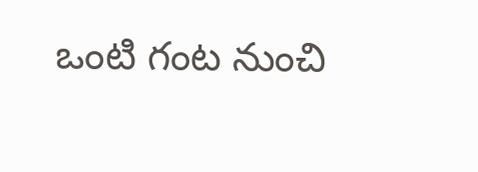ఒంటి గంట నుంచి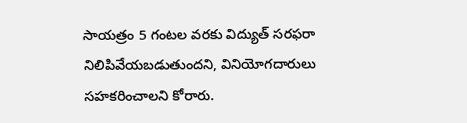సాయత్రం 5 గంటల వరకు విద్యుత్ సరఫరా నిలిపివేయబడుతుందని, వినియోగదారులు సహకరించాలని కోరారు.